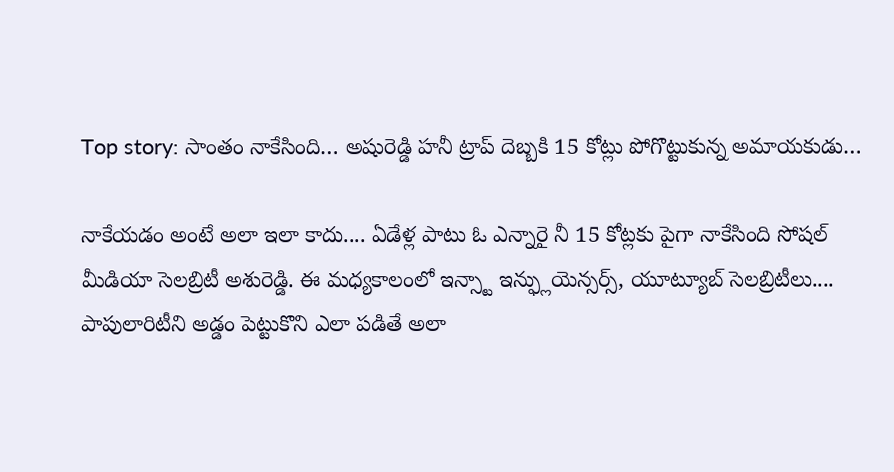Top story: సాంతం నాకేసింది… అషురెడ్డి హనీ ట్రాప్ దెబ్బకి 15 కోట్లు పోగొట్టుకున్న అమాయకుడు…

నాకేయడం అంటే అలా ఇలా కాదు.... ఏడేళ్ల పాటు ఓ ఎన్నారై నీ 15 కోట్లకు పైగా నాకేసింది సోషల్ మీడియా సెలబ్రిటీ అశురెడ్డి. ఈ మధ్యకాలంలో ఇన్స్టా ఇన్ఫ్లుయెన్సర్స్, యూట్యూబ్ సెలబ్రిటీలు.... పాపులారిటీని అడ్డం పెట్టుకొని ఎలా పడితే అలా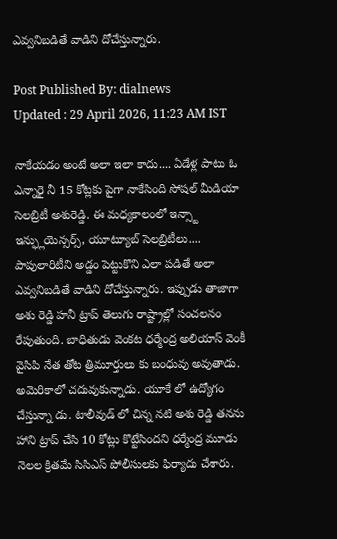ఎవ్వనిబడితే వాడిని దోచేస్తున్నారు.

Post Published By: dialnews
Updated : 29 April 2026, 11:23 AM IST

నాకేయడం అంటే అలా ఇలా కాదు.... ఏడేళ్ల పాటు ఓ ఎన్నారై నీ 15 కోట్లకు పైగా నాకేసింది సోషల్ మీడియా సెలబ్రిటీ అశురెడ్డి. ఈ మధ్యకాలంలో ఇన్స్టా ఇన్ఫ్లుయెన్సర్స్, యూట్యూబ్ సెలబ్రిటీలు.... పాపులారిటీని అడ్డం పెట్టుకొని ఎలా పడితే అలా ఎవ్వనిబడితే వాడిని దోచేస్తున్నారు. ఇప్పుడు తాజాగా అశు రెడ్డి హనీ ట్రాప్ తెలుగు రాష్ట్రాల్లో సంచలనం రేపుతుంది. బాధితుడు వెంకట ధర్మేంద్ర అలియాస్ వెంకీ వైసిపి నేత తోట త్రిమూర్తులు కు బంధువు అవుతాడు. అమెరికాలో చదువుకున్నాడు. యూకే లో ఉద్యోగం చేస్తున్నా డు. టాలీవుడ్ లో చిన్న నటి అశు రెడ్డి తనను హాని ట్రాప్ చేసి 10 కోట్లు కొట్టేసిందని ధర్మేంద్ర మూడు నెలల క్రితమే సిసిఎస్ పోలీసులకు ఫిర్యాదు చేశారు.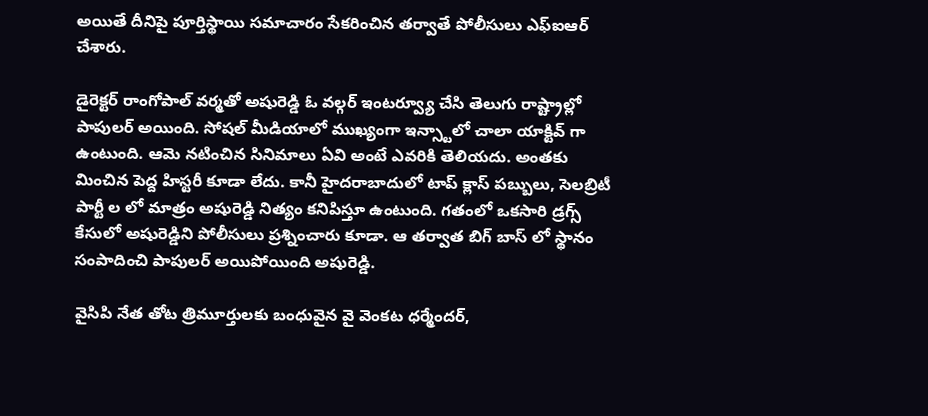అయితే దీనిపై పూర్తిస్థాయి సమాచారం సేకరించిన తర్వాతే పోలీసులు ఎఫ్ఐఆర్ చేశారు.

డైరెక్టర్ రాంగోపాల్ వర్మతో అషురెడ్డి ఓ వల్గర్ ఇంటర్వ్యూ చేసి తెలుగు రాష్ట్రాల్లో పాపులర్ అయింది. సోషల్ మీడియాలో ముఖ్యంగా ఇన్స్టాలో చాలా యాక్టివ్ గా ఉంటుంది. ఆమె నటించిన సినిమాలు ఏవి అంటే ఎవరికి తెలియదు. అంతకు మించిన పెద్ద హిస్టరీ కూడా లేదు. కానీ హైదరాబాదులో టాప్ క్లాస్ పబ్బులు, సెలబ్రిటీ పార్టీ ల లో మాత్రం అషురెడ్డి నిత్యం కనిపిస్తూ ఉంటుంది. గతంలో ఒకసారి డ్రగ్స్ కేసులో అషురెడ్డిని పోలీసులు ప్రశ్నించారు కూడా. ఆ తర్వాత బిగ్ బాస్ లో స్థానం సంపాదించి పాపులర్ అయిపోయింది అషురెడ్డి.

వైసిపి నేత తోట త్రిమూర్తులకు బంధువైన వై వెంకట ధర్మేందర్,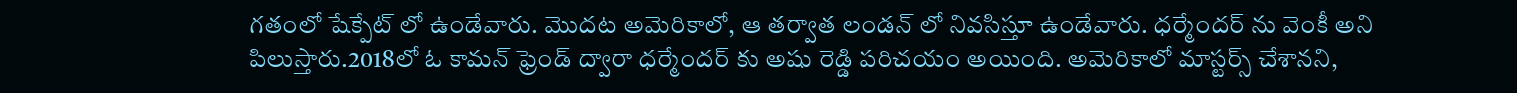గతంలో షేక్పేట్ లో ఉండేవారు. మొదట అమెరికాలో, ఆ తర్వాత లండన్ లో నివసిస్తూ ఉండేవారు. ధర్మేందర్ ను వెంకీ అని పిలుస్తారు.2018లో ఓ కామన్ ఫ్రెండ్ ద్వారా ధర్మేందర్ కు అషు రెడ్డి పరిచయం అయింది. అమెరికాలో మాస్టర్స్ చేశానని,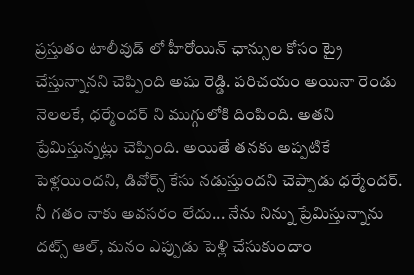ప్రస్తుతం టాలీవుడ్ లో హీరోయిన్ ఛాన్సుల కోసం ట్రై చేస్తున్నానని చెప్పింది అషు రెడ్డి. పరిచయం అయినా రెండు నెలలకే, ధర్మేందర్ ని ముగ్గులోకి దింపింది. అతని ప్రేమిస్తున్నట్లు చెప్పింది. అయితే తనకు అప్పటికే పెళ్లయిందని, డివోర్స్ కేసు నడుస్తుందని చెప్పాడు ధర్మేందర్. నీ గతం నాకు అవసరం లేదు... నేను నిన్ను ప్రేమిస్తున్నాను దట్స్ ఆల్, మనం ఎప్పుడు పెళ్లి చేసుకుందాం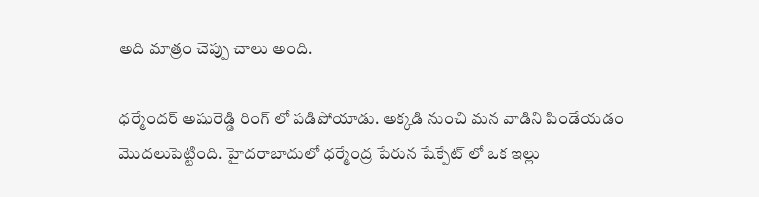అది మాత్రం చెప్పు చాలు అంది.

ధర్మేందర్ అషురెడ్డి రింగ్ లో పడిపోయాడు. అక్కడి నుంచి మన వాడిని పిండేయడం మొదలుపెట్టింది. హైదరాబాదులో ధర్మేంద్ర పేరున షేక్పేట్ లో ఒక ఇల్లు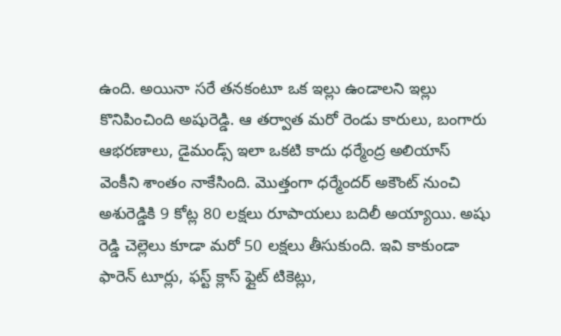ఉంది. అయినా సరే తనకంటూ ఒక ఇల్లు ఉండాలని ఇల్లు కొనిపించింది అషురెడ్డి. ఆ తర్వాత మరో రెండు కారులు, బంగారు ఆభరణాలు, డైమండ్స్ ఇలా ఒకటి కాదు ధర్మేంద్ర అలియాస్ వెంకీని శాంతం నాకేసింది. మొత్తంగా ధర్మేందర్ అకౌంట్ నుంచి అశురెడ్డికి 9 కోట్ల 80 లక్షలు రూపాయలు బదిలీ అయ్యాయి. అషు రెడ్డి చెల్లెలు కూడా మరో 50 లక్షలు తీసుకుంది. ఇవి కాకుండా ఫారెన్ టూర్లు, ఫస్ట్ క్లాస్ ఫ్లైట్ టికెట్లు,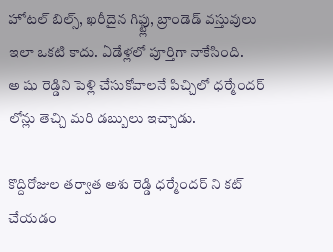హోటల్ బిల్స్, ఖరీదైన గిఫ్ట్లు, బ్రాండెడ్ వస్తువులు ఇలా ఒకటి కాదు. ఏడేళ్లలో పూర్తిగా నాకేసింది.
అ షు రెడ్డిని పెళ్లి చేసుకోవాలనే పిచ్చిలో ధర్మేందర్ లోన్లు తెచ్చి మరి డబ్బులు ఇచ్చాడు.

కొద్దిరోజుల తర్వాత అశు రెడ్డి ధర్మేందర్ ని కట్ చేయడం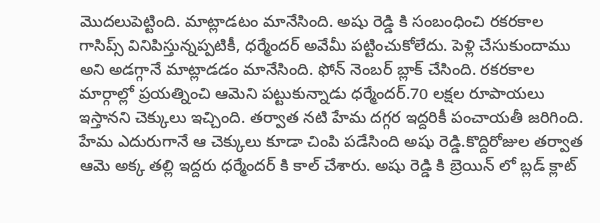మొదలుపెట్టింది. మాట్లాడటం మానేసింది. అషు రెడ్డి కి సంబంధించి రకరకాల గాసిప్స్ వినిపిస్తున్నప్పటికీ, ధర్మేందర్ అవేమీ పట్టించుకోలేదు. పెళ్లి చేసుకుందాము అని అడగ్గానే మాట్లాడడం మానేసింది. ఫోన్ నెంబర్ బ్లాక్ చేసింది. రకరకాల మార్గాల్లో ప్రయత్నించి ఆమెని పట్టుకున్నాడు ధర్మేందర్.70 లక్షల రూపాయలు ఇస్తానని చెక్కులు ఇచ్చింది. తర్వాత నటి హేమ దగ్గర ఇద్దరికీ పంచాయతీ జరిగింది. హేమ ఎదురుగానే ఆ చెక్కులు కూడా చింపి పడేసింది అషు రెడ్డి.కొద్దిరోజుల తర్వాత ఆమె అక్క తల్లి ఇద్దరు ధర్మేందర్ కి కాల్ చేశారు. అషు రెడ్డి కి బ్రెయిన్ లో బ్లడ్ క్లాట్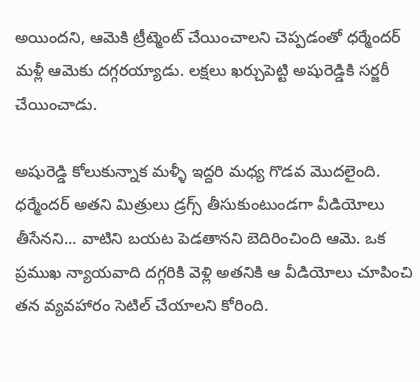అయిందని, ఆమెకి ట్రీట్మెంట్ చేయించాలని చెప్పడంతో ధర్మేందర్ మళ్లీ ఆమెకు దగ్గరయ్యాడు. లక్షలు ఖర్చుపెట్టి అషురెడ్డికి సర్జరీ చేయించాడు.

అషురెడ్డి కోలుకున్నాక మళ్ళీ ఇద్దరి మధ్య గొడవ మొదలైంది. ధర్మేందర్ అతని మిత్రులు డ్రగ్స్ తీసుకుంటుండగా వీడియోలు తీసేనని... వాటిని బయట పెడతానని బెదిరించింది ఆమె. ఒక ప్రముఖ న్యాయవాది దగ్గరికి వెళ్లి అతనికి ఆ వీడియోలు చూపించి తన వ్యవహారం సెటిల్ చేయాలని కోరింది.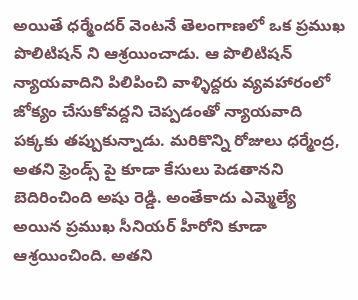అయితే ధర్మేందర్ వెంటనే తెలంగాణలో ఒక ప్రముఖ పొలిటిషన్ ని ఆశ్రయించాడు. ఆ పొలిటిషన్ న్యాయవాదిని పిలిపించి వాళ్ళిద్దరు వ్యవహారంలో జోక్యం చేసుకోవద్దని చెప్పడంతో న్యాయవాది పక్కకు తప్పుకున్నాడు. మరికొన్ని రోజులు ధర్మేంద్ర, అతని ఫ్రెండ్స్ పై కూడా కేసులు పెడతానని బెదిరించింది అషు రెడ్డి. అంతేకాదు ఎమ్మెల్యే అయిన ప్రముఖ సీనియర్ హీరోని కూడా ఆశ్రయించింది. అతని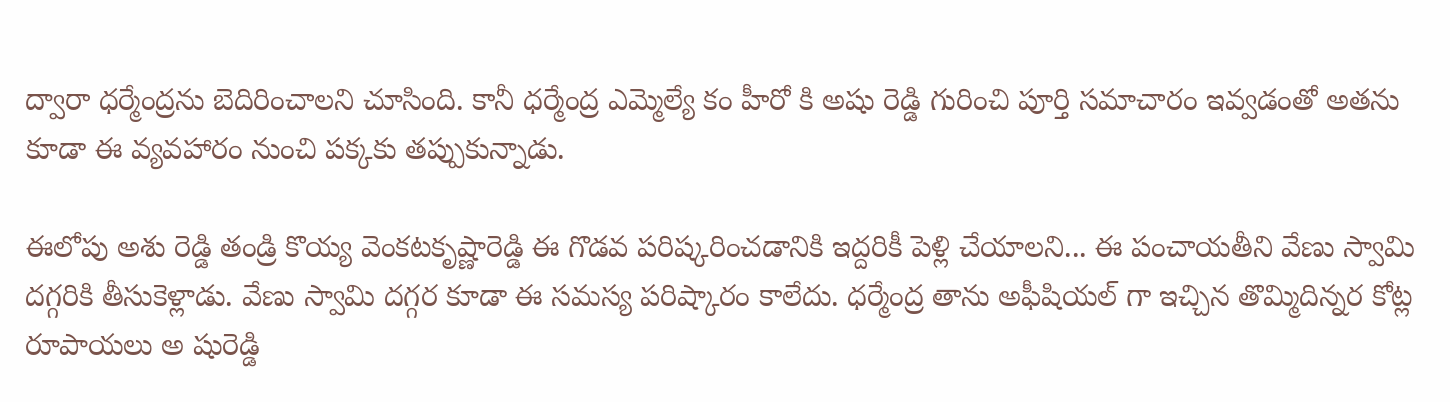ద్వారా ధర్మేంద్రను బెదిరించాలని చూసింది. కానీ ధర్మేంద్ర ఎమ్మెల్యే కం హీరో కి అషు రెడ్డి గురించి పూర్తి సమాచారం ఇవ్వడంతో అతను కూడా ఈ వ్యవహారం నుంచి పక్కకు తప్పుకున్నాడు.

ఈలోపు అశు రెడ్డి తండ్రి కొయ్య వెంకటకృష్ణారెడ్డి ఈ గొడవ పరిష్కరించడానికి ఇద్దరికీ పెళ్లి చేయాలని... ఈ పంచాయతీని వేణు స్వామి దగ్గరికి తీసుకెళ్లాడు. వేణు స్వామి దగ్గర కూడా ఈ సమస్య పరిష్కారం కాలేదు. ధర్మేంద్ర తాను అఫీషియల్ గా ఇచ్చిన తొమ్మిదిన్నర కోట్ల రూపాయలు అ షురెడ్డి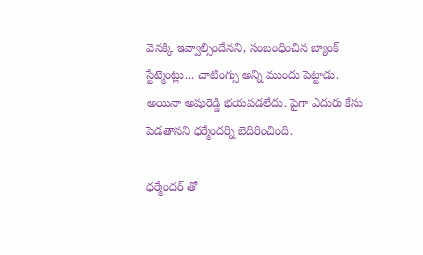వెనక్కి ఇవ్వాల్సిందేనని, సంబంధించిన బ్యాంక్ స్టేట్మెంట్లు... చాటింగ్సు అన్ని ముందు పెట్టాడు. అయినా అషురెడ్డి భయపడలేదు. పైగా ఎదురు కేసు పెడతానని ధర్మేందర్ని బెదిరించింది.

ధర్మేందర్ తో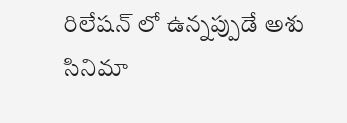రిలేషన్ లో ఉన్నప్పుడే అశు సినిమా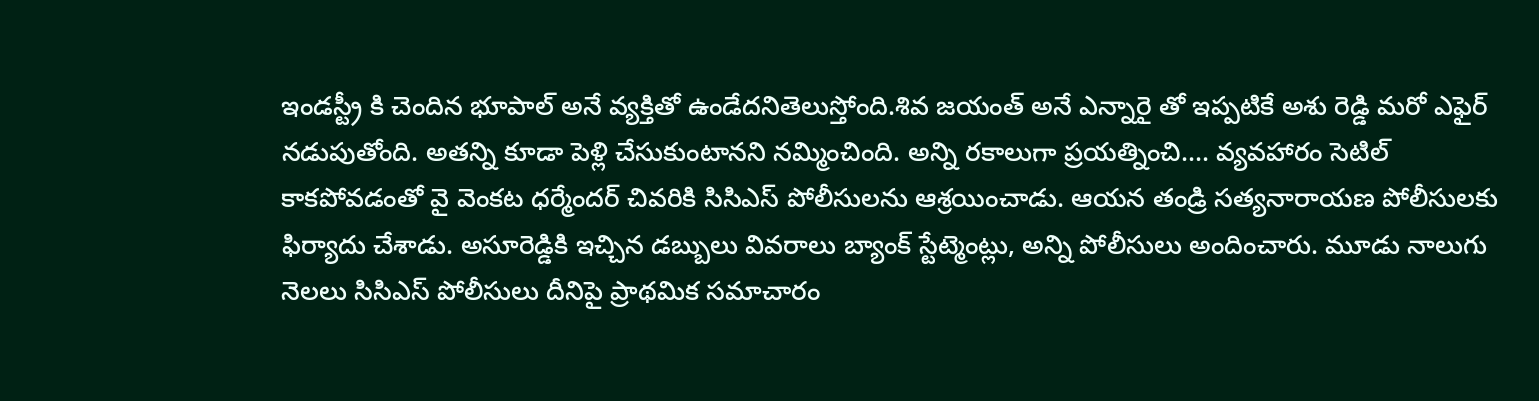ఇండస్ట్రీ కి చెందిన భూపాల్ అనే వ్యక్తితో ఉండేదనితెలుస్తోంది.శివ జయంత్ అనే ఎన్నారై తో ఇప్పటికే అశు రెడ్డి మరో ఎఫైర్ నడుపుతోంది. అతన్ని కూడా పెళ్లి చేసుకుంటానని నమ్మించింది. అన్ని రకాలుగా ప్రయత్నించి.... వ్యవహారం సెటిల్ కాకపోవడంతో వై వెంకట ధర్మేందర్ చివరికి సిసిఎస్ పోలీసులను ఆశ్రయించాడు. ఆయన తండ్రి సత్యనారాయణ పోలీసులకు ఫిర్యాదు చేశాడు. అసూరెడ్డికి ఇచ్చిన డబ్బులు వివరాలు బ్యాంక్ స్టేట్మెంట్లు, అన్ని పోలీసులు అందించారు. మూడు నాలుగు నెలలు సిసిఎస్ పోలీసులు దీనిపై ప్రాథమిక సమాచారం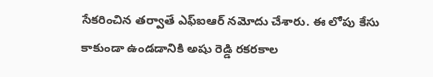సేకరించిన తర్వాతే ఎఫ్ఐఆర్ నమోదు చేశారు. ఈ లోపు కేసు కాకుండా ఉండడానికి అషు రెడ్డి రకరకాల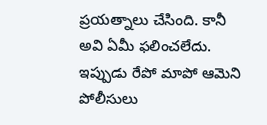ప్రయత్నాలు చేసింది. కానీ అవి ఏమీ ఫలించలేదు. ఇప్పుడు రేపో మాపో ఆమెని పోలీసులు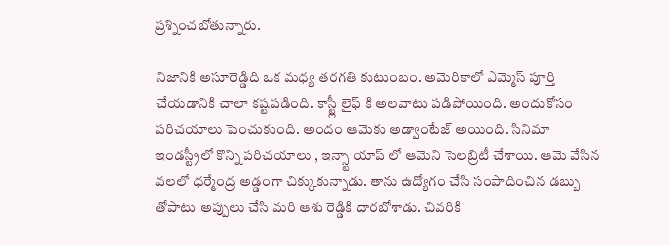ప్రశ్నించబోతున్నారు.

నిజానికి అసూరెడ్డిది ఒక మధ్య తరగతి కుటుంబం. అమెరికాలో ఎమ్మెస్ పూర్తి చేయడానికి చాలా కష్టపడింది. కాస్ట్లీ లైఫ్ కి అలవాటు పడిపోయింది. అందుకోసం పరిచయాలు పెంచుకుంది. అందం ఆమెకు అడ్వాంటేజ్ అయింది. సినిమా ఇండస్ట్రీలో కొన్ని పరిచయాలు , ఇన్స్టా యాప్ లో ఆమెని సెలబ్రిటీ చేశాయి. ఆమె వేసిన వలలో ధర్మేంద్ర అడ్డంగా చిక్కుకున్నాడు. తాను ఉద్యోగం చేసి సంపాదించిన డబ్బు తోపాటు అప్పులు చేసి మరి ఆశు రెడ్డికి దారబోశాడు. చివరికి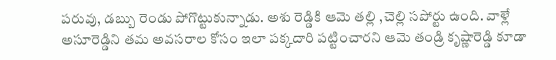పరువు, డబ్బు రెండు పోగొట్టుకున్నాడు. అశు రెడ్డికి ఆమె తల్లి ,చెల్లి సపోర్టు ఉంది. వాళ్లే అసూరెడ్డిని తమ అవసరాల కోసం ఇలా పక్కదారి పట్టించారని ఆమె తండ్రి కృష్ణారెడ్డి కూడా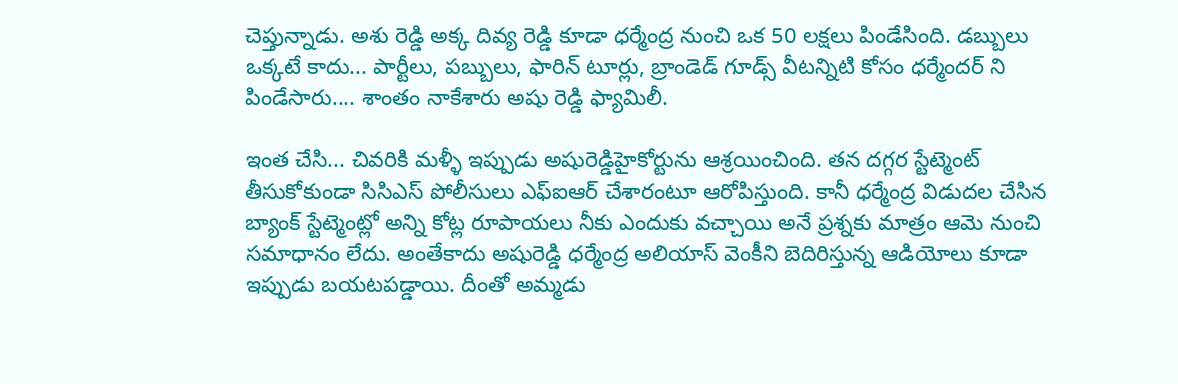చెప్తున్నాడు. అశు రెడ్డి అక్క దివ్య రెడ్డి కూడా ధర్మేంద్ర నుంచి ఒక 50 లక్షలు పిండేసింది. డబ్బులు ఒక్కటే కాదు... పార్టీలు, పబ్బులు, ఫారిన్ టూర్లు, బ్రాండెడ్ గూడ్స్ వీటన్నిటి కోసం ధర్మేందర్ ని పిండేసారు.... శాంతం నాకేశారు అషు రెడ్డి ఫ్యామిలీ.

ఇంత చేసి... చివరికి మళ్ళీ ఇప్పుడు అషురెడ్డిహైకోర్టును ఆశ్రయించింది. తన దగ్గర స్టేట్మెంట్ తీసుకోకుండా సిసిఎస్ పోలీసులు ఎఫ్ఐఆర్ చేశారంటూ ఆరోపిస్తుంది. కానీ ధర్మేంద్ర విడుదల చేసిన బ్యాంక్ స్టేట్మెంట్లో అన్ని కోట్ల రూపాయలు నీకు ఎందుకు వచ్చాయి అనే ప్రశ్నకు మాత్రం ఆమె నుంచి సమాధానం లేదు. అంతేకాదు అషురెడ్డి ధర్మేంద్ర అలియాస్ వెంకీని బెదిరిస్తున్న ఆడియోలు కూడా ఇప్పుడు బయటపడ్డాయి. దీంతో అమ్మడు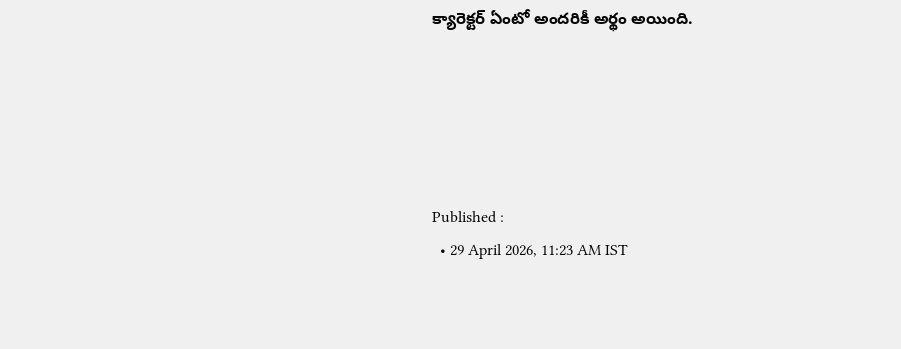క్యారెక్టర్ ఏంటో అందరికీ అర్థం అయింది.





Published :
  • 29 April 2026, 11:23 AM IST